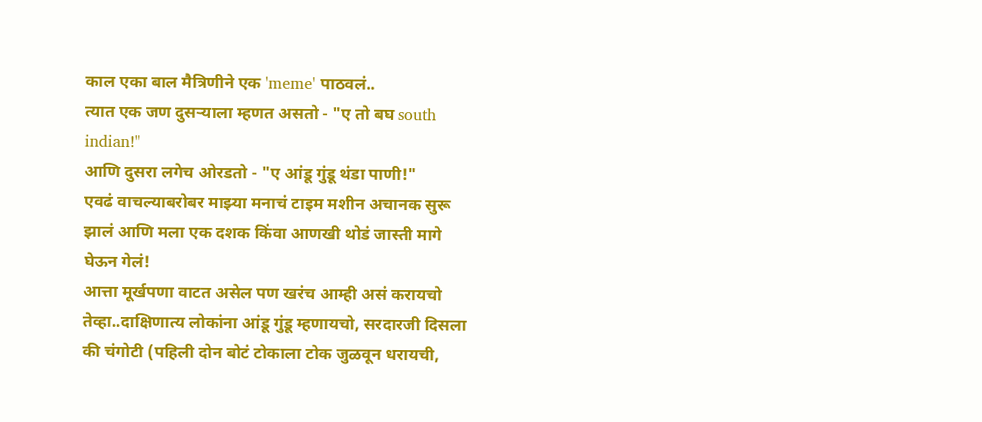काल एका बाल मैत्रिणीने एक 'meme' पाठवलं..
त्यात एक जण दुसऱ्याला म्हणत असतो - "ए तो बघ south indian!"
आणि दुसरा लगेच ओरडतो - "ए आंडू गुंडू थंडा पाणी!"
एवढं वाचल्याबरोबर माझ्या मनाचं टाइम मशीन अचानक सुरू झालं आणि मला एक दशक किंवा आणखी थोडं जास्ती मागे घेऊन गेलं!
आत्ता मूर्खपणा वाटत असेल पण खरंच आम्ही असं करायचो तेव्हा..दाक्षिणात्य लोकांना आंडू गुंडू म्हणायचो, सरदारजी दिसला की चंगोटी (पहिली दोन बोटं टोकाला टोक जुळवून धरायची,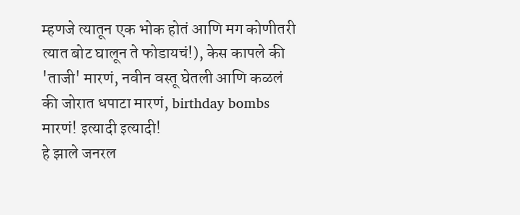म्हणजे त्यातून एक भोक होतं आणि मग कोणीतरी त्यात बोट घालून ते फोडायचं!), केस कापले की 'ताजी' मारणं, नवीन वस्तू घेतली आणि कळलं की जोरात धपाटा मारणं, birthday bombs मारणं! इत्यादी इत्यादी!
हे झाले जनरल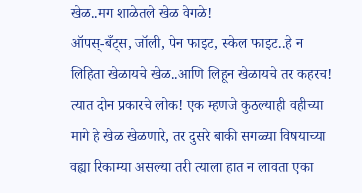खेळ..मग शाळेतले खेळ वेगळे!
ऑपस्-बँट्स, जॉली, पेन फाइट, स्केल फाइट..हे न लिहिता खेळायचे खेळ..आणि लिहून खेळायचे तर कहरच!
त्यात दोन प्रकारचे लोक! एक म्हणजे कुठल्याही वहीच्या मागे हे खेळ खेळणारे, तर दुसरे बाकी सगळ्या विषयाच्या वह्या रिकाम्या असल्या तरी त्याला हात न लावता एका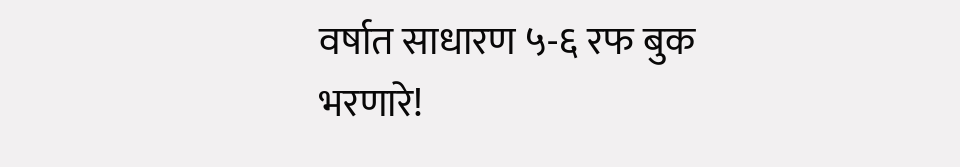वर्षात साधारण ५-६ रफ बुक भरणारे!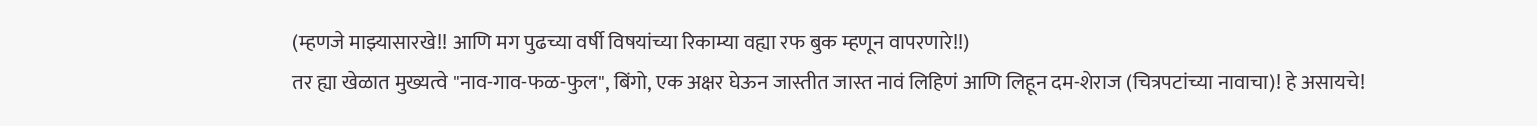(म्हणजे माझ्यासारखे!! आणि मग पुढच्या वर्षी विषयांच्या रिकाम्या वह्या रफ बुक म्हणून वापरणारे!!)
तर ह्या खेळात मुख्यत्वे "नाव-गाव-फळ-फुल", बिंगो, एक अक्षर घेऊन जास्तीत जास्त नावं लिहिणं आणि लिहून दम-शेराज (चित्रपटांच्या नावाचा)! हे असायचे!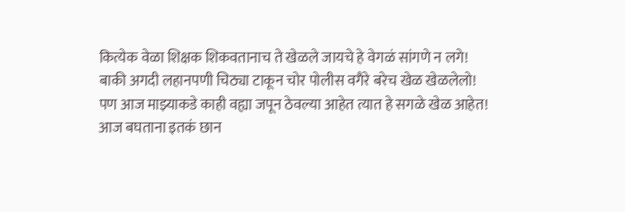कित्येक वेळा शिक्षक शिकवतानाच ते खेळले जायचे हे वेगळं सांगणे न लगे!
बाकी अगदी लहानपणी चिठ्या टाकून चोर पोलीस वगैरे बरेच खेळ खेळलेलो!
पण आज माझ्याकडे काही वह्या जपून ठेवल्या आहेत त्यात हे सगळे खेळ आहेत! आज बघताना इतकं छान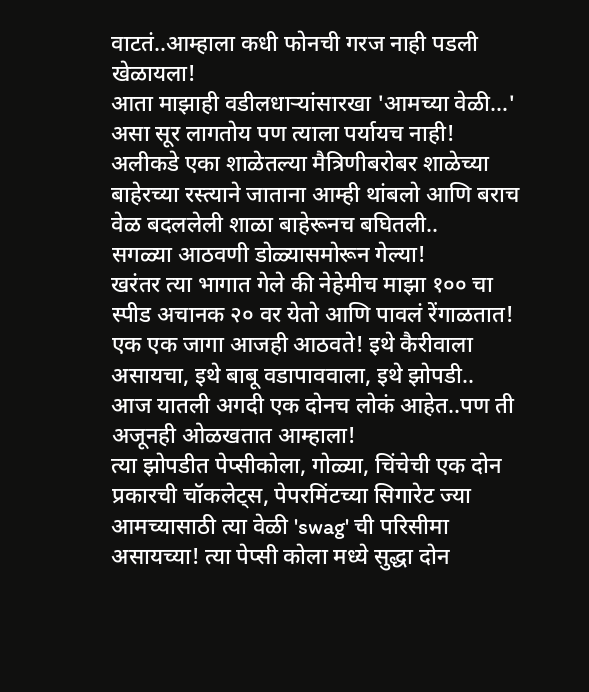वाटतं..आम्हाला कधी फोनची गरज नाही पडली खेळायला!
आता माझाही वडीलधाऱ्यांसारखा 'आमच्या वेळी…' असा सूर लागतोय पण त्याला पर्यायच नाही!
अलीकडे एका शाळेतल्या मैत्रिणीबरोबर शाळेच्या बाहेरच्या रस्त्याने जाताना आम्ही थांबलो आणि बराच वेळ बदललेली शाळा बाहेरूनच बघितली..
सगळ्या आठवणी डोळ्यासमोरून गेल्या!
खरंतर त्या भागात गेले की नेहेमीच माझा १०० चा स्पीड अचानक २० वर येतो आणि पावलं रेंगाळतात!
एक एक जागा आजही आठवते! इथे कैरीवाला असायचा, इथे बाबू वडापाववाला, इथे झोपडी..
आज यातली अगदी एक दोनच लोकं आहेत..पण ती अजूनही ओळखतात आम्हाला!
त्या झोपडीत पेप्सीकोला, गोळ्या, चिंचेची एक दोन प्रकारची चॉकलेट्स, पेपरमिंटच्या सिगारेट ज्या आमच्यासाठी त्या वेळी 'swag' ची परिसीमा असायच्या! त्या पेप्सी कोला मध्ये सुद्धा दोन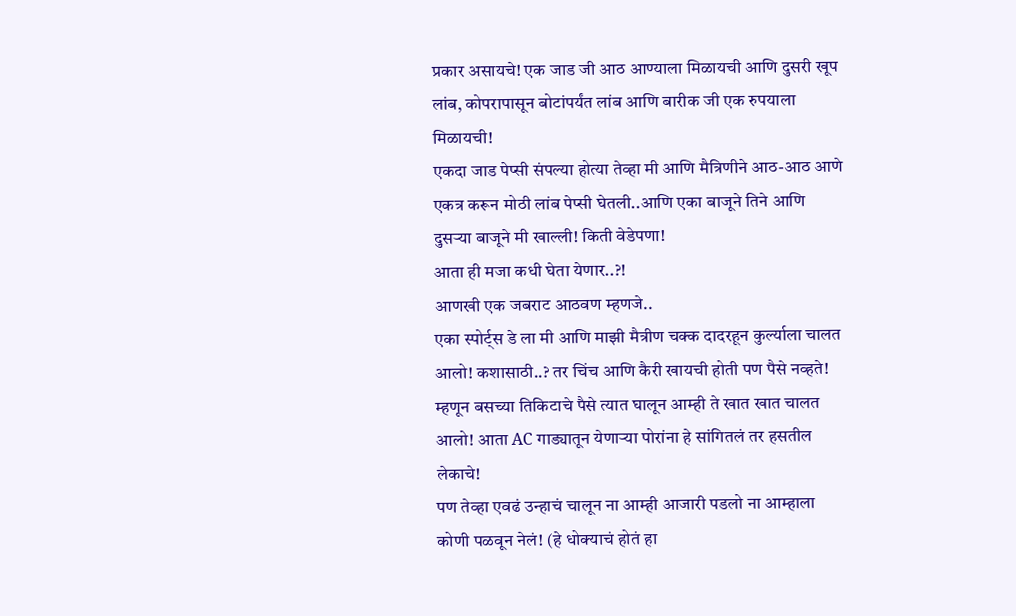प्रकार असायचे! एक जाड जी आठ आण्याला मिळायची आणि दुसरी खूप लांब, कोपरापासून बोटांपर्यंत लांब आणि बारीक जी एक रुपयाला मिळायची!
एकदा जाड पेप्सी संपल्या होत्या तेव्हा मी आणि मैत्रिणीने आठ-आठ आणे एकत्र करून मोठी लांब पेप्सी घेतली..आणि एका बाजूने तिने आणि दुसऱ्या बाजूने मी खाल्ली! किती वेडेपणा!
आता ही मजा कधी घेता येणार..?!
आणखी एक जबराट आठवण म्हणजे..
एका स्पोर्ट्स डे ला मी आणि माझी मैत्रीण चक्क दादरहून कुर्ल्याला चालत आलो! कशासाठी..? तर चिंच आणि कैरी खायची होती पण पैसे नव्हते! म्हणून बसच्या तिकिटाचे पैसे त्यात घालून आम्ही ते खात खात चालत आलो! आता AC गाड्यातून येणाऱ्या पोरांना हे सांगितलं तर हसतील लेकाचे!
पण तेव्हा एवढं उन्हाचं चालून ना आम्ही आजारी पडलो ना आम्हाला कोणी पळवून नेलं! (हे धोक्याचं होतं हा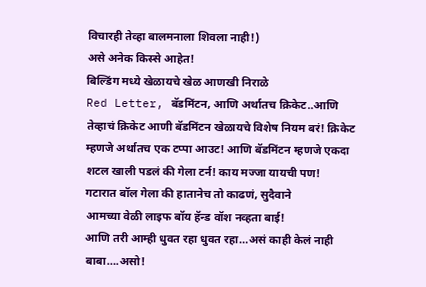विचारही तेव्हा बालमनाला शिवला नाही!)
असे अनेक किस्से आहेत!
बिल्डिंग मध्ये खेळायचे खेळ आणखी निराळे
Red Letter, बॅडमिंटन, आणि अर्थातच क्रिकेट..आणि तेव्हाचं क्रिकेट आणी बॅडमिंटन खेळायचे विशेष नियम बरं! क्रिकेट म्हणजे अर्थातच एक टप्पा आउट! आणि बॅडमिंटन म्हणजे एकदा शटल खाली पडलं की गेला टर्न! काय मज्जा यायची पण!
गटारात बॉल गेला की हातानेच तो काढणं, सुदैवाने
आमच्या वेळी लाइफ बॉय हॅन्ड वॉश नव्हता बाई!
आणि तरी आम्ही धुवत रहा धुवत रहा…असं काही केलं नाही बाबा….असो!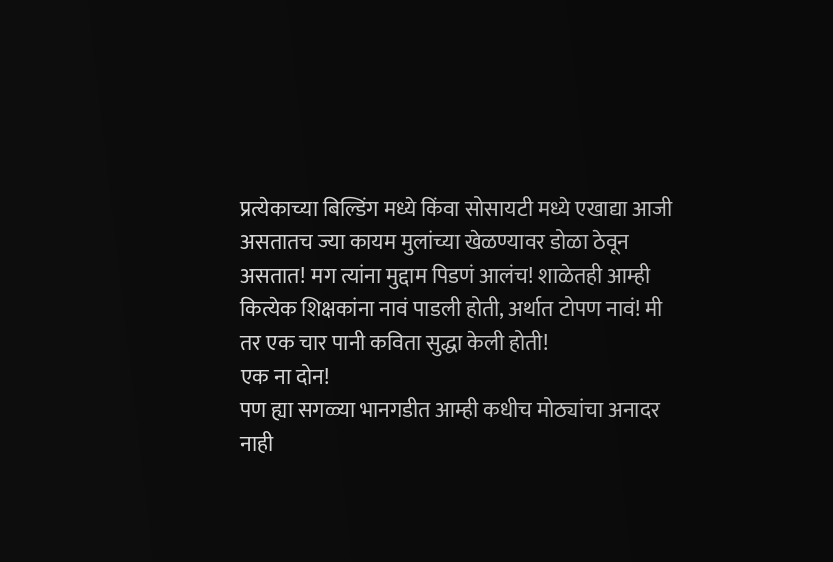प्रत्येकाच्या बिल्डिंग मध्ये किंवा सोसायटी मध्ये एखाद्या आजी असतातच ज्या कायम मुलांच्या खेळण्यावर डोळा ठेवून असतात! मग त्यांना मुद्दाम पिडणं आलंच! शाळेतही आम्ही कित्येक शिक्षकांना नावं पाडली होती, अर्थात टोपण नावं! मी तर एक चार पानी कविता सुद्धा केली होती!
एक ना दोन!
पण ह्या सगळ्या भानगडीत आम्ही कधीच मोठ्यांचा अनादर नाही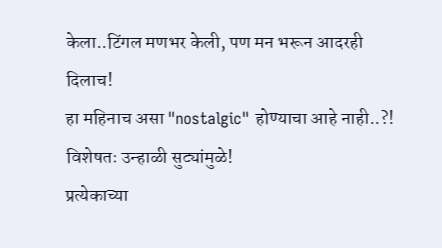केला..टिंगल मणभर केली, पण मन भरून आदरही दिलाच!
हा महिनाच असा "nostalgic" होण्याचा आहे नाही..?!
विशेषतः उन्हाळी सुट्यांमुळे!
प्रत्येकाच्या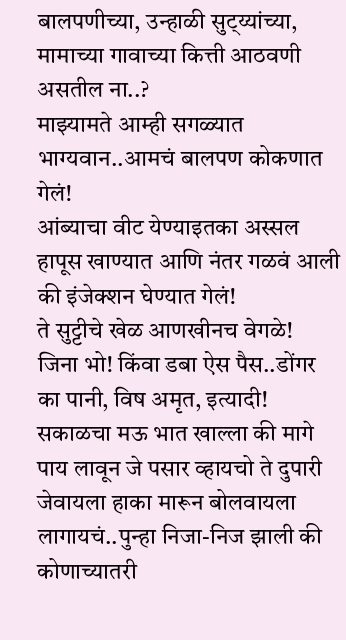बालपणीच्या, उन्हाळी सुट्य्यांच्या, मामाच्या गावाच्या कित्ती आठवणी असतील ना..?
माझ्यामते आम्ही सगळ्यात भाग्यवान..आमचं बालपण कोकणात गेलं!
आंब्याचा वीट येण्याइतका अस्सल हापूस खाण्यात आणि नंतर गळवं आली की इंजेक्शन घेण्यात गेलं!
ते सुट्टीचे खेळ आणखीनच वेगळे!
जिना भो! किंवा डबा ऐस पैस..डोंगर का पानी, विष अमृत, इत्यादी! सकाळचा मऊ भात खाल्ला की मागे पाय लावून जे पसार व्हायचो ते दुपारी जेवायला हाका मारून बोलवायला लागायचं..पुन्हा निजा-निज झाली की कोणाच्यातरी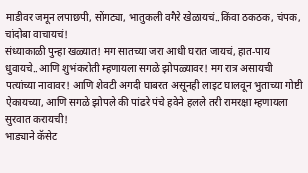माडीवर जमून लपाछपी, सोंगट्या, भातुकली वगैरे खेळायचं..किंवा ठकठक, चंपक, चांदोबा वाचायचं!
संध्याकाळी पुन्हा खळ्यात! मग सातच्या जरा आधी घरात जायचं, हात-पाय धुवायचे..आणि शुभंकरोती म्हणायला सगळे झोपळ्यावर! मग रात्र असायची पत्यांच्या नावावर! आणि शेवटी अगदी घाबरत असूनही लाइट घालवून भुताच्या गोष्टी ऐकायच्या, आणि सगळे झोपले की पांढरे पंचे हवेने हलले तरी रामरक्षा म्हणायला सुरवात करायची!
भाड्याने कॅसेट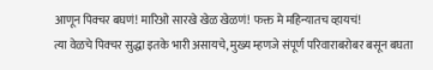आणून पिक्चर बघणं! मारिओ सारखे खेळ खेळणं! फक्त मे महिन्यातच व्हायचं!
त्या वेळचे पिक्चर सुद्धा इतके भारी असायचे, मुख्य म्हणजे संपूर्ण परिवाराबरोबर बसून बघता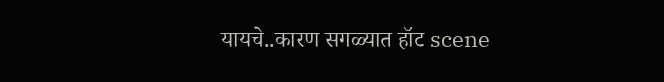यायचे..कारण सगळ्यात हॉट scene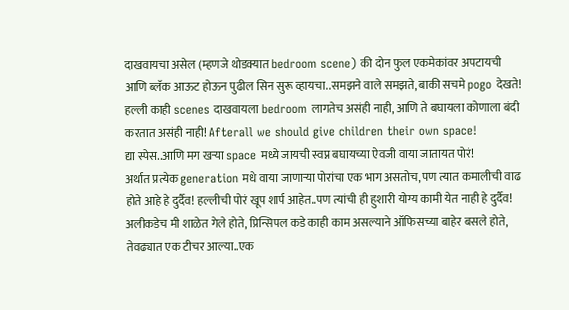दाखवायचा असेल (म्हणजे थोडक्यात bedroom scene) की दोन फुल एकमेकांवर अपटायची आणि ब्लॅक आऊट होऊन पुढील सिन सुरू व्हायचा..समझने वाले समझते, बाकी सचमे pogo देखते!
हल्ली काही scenes दाखवायला bedroom लागतेच असंही नाही, आणि ते बघायला कोणाला बंदी करतात असंही नाही! Afterall we should give children their own space!
द्या स्पेस..आणि मग खऱ्या space मध्ये जायची स्वप्न बघायच्या ऐवजी वाया जातायत पोरं!
अर्थात प्रत्येक generation मधे वाया जाणाऱ्या पोरांचा एक भाग असतोच, पण त्यात कमालीची वाढ होते आहे हे दुर्दैव! हल्लीची पोरं खूप शार्प आहेत..पण त्यांची ही हुशारी योग्य कामी येत नाही हे दुर्दैव!
अलीकडेच मी शाळेत गेले होते, प्रिन्सिपल कडे काही काम असल्याने ऑफिसच्या बाहेर बसले होते, तेवढ्यात एक टीचर आल्या..एक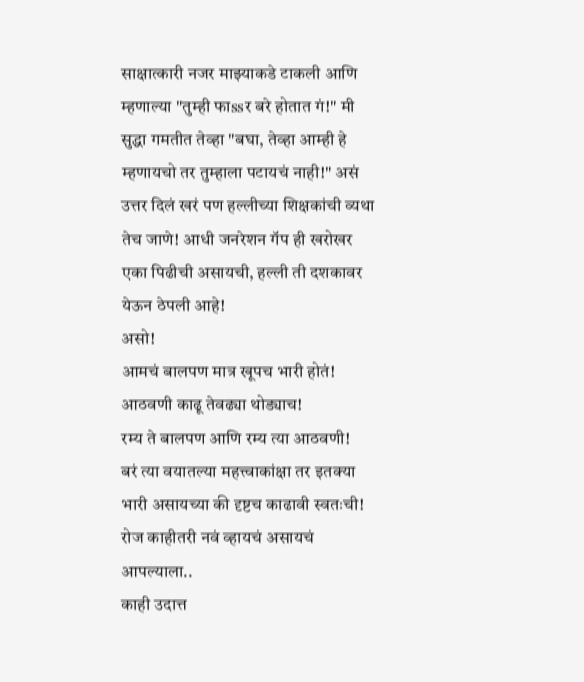साक्षात्कारी नजर माझ्याकडे टाकली आणि म्हणाल्या "तुम्ही फाssर बरे होतात गं!" मी सुद्धा गमतीत तेव्हा "बघा, तेव्हा आम्ही हे म्हणायचो तर तुम्हाला पटायचं नाही!" असं उत्तर दिलं खरं पण हल्लीच्या शिक्षकांची व्यथा तेच जाणे! आधी जनरेशन गॅप ही खरोखर एका पिढीची असायची, हल्ली ती दशकावर येऊन ठेपली आहे!
असो!
आमचं बालपण मात्र खूपच भारी होतं!
आठवणी काढू तेवढ्या थोड्याच!
रम्य ते बालपण आणि रम्य त्या आठवणी!
बरं त्या वयातल्या महत्त्वाकांक्षा तर इतक्या भारी असायच्या की दृष्टच काढावी स्वतःची!
रोज काहीतरी नवं व्हायचं असायचं आपल्याला..
काही उदात्त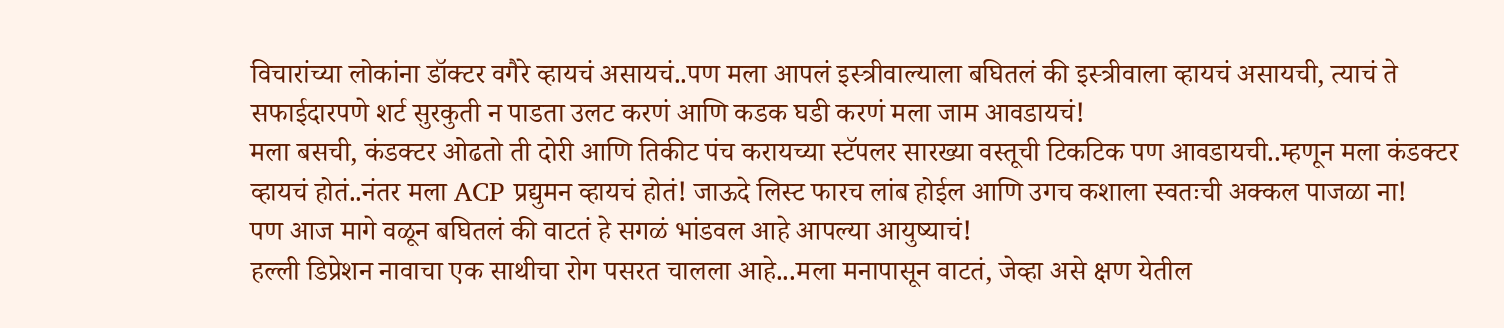विचारांच्या लोकांना डॉक्टर वगैरे व्हायचं असायचं..पण मला आपलं इस्त्रीवाल्याला बघितलं की इस्त्रीवाला व्हायचं असायची, त्याचं ते सफाईदारपणे शर्ट सुरकुती न पाडता उलट करणं आणि कडक घडी करणं मला जाम आवडायचं!
मला बसची, कंडक्टर ओढतो ती दोरी आणि तिकीट पंच करायच्या स्टॅपलर सारख्या वस्तूची टिकटिक पण आवडायची..म्हणून मला कंडक्टर व्हायचं होतं..नंतर मला ACP प्रद्युमन व्हायचं होतं! जाऊदे लिस्ट फारच लांब होईल आणि उगच कशाला स्वतःची अक्कल पाजळा ना!
पण आज मागे वळून बघितलं की वाटतं हे सगळं भांडवल आहे आपल्या आयुष्याचं!
हल्ली डिप्रेशन नावाचा एक साथीचा रोग पसरत चालला आहे...मला मनापासून वाटतं, जेव्हा असे क्षण येतील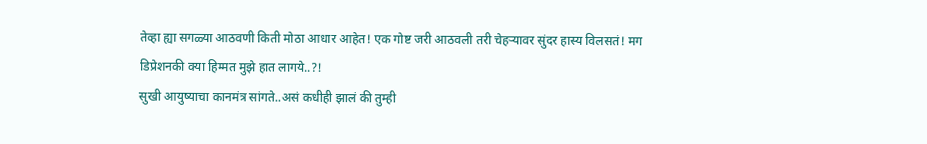तेव्हा ह्या सगळ्या आठवणी किती मोठा आधार आहेत! एक गोष्ट जरी आठवली तरी चेहऱ्यावर सुंदर हास्य विलसतं! मग डिप्रेशनकी क्या हिम्मत मुझे हात लागये..?!
सुखी आयुष्याचा कानमंत्र सांगते..असं कधीही झालं की तुम्ही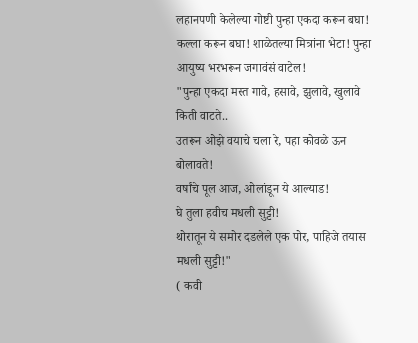लहानपणी केलेल्या गोष्टी पुन्हा एकदा करून बघा! कल्ला करून बघा! शाळेतल्या मित्रांना भेटा! पुन्हा आयुष्य भरभरून जगावंसं वाटेल!
"पुन्हा एकदा मस्त गावे, हसावे, झुलावे, खुलावे किती वाटते..
उतरून ओझे वयाचे चला रे, पहा कोवळे ऊन बोलावते!
वर्षांचे पूल आज, ओलांडून ये आल्याड!
घे तुला हवीच मधली सुट्टी!
थोरातून ये समोर दडलेले एक पोर, पाहिजे तयास मधली सुट्टी!"
( कवी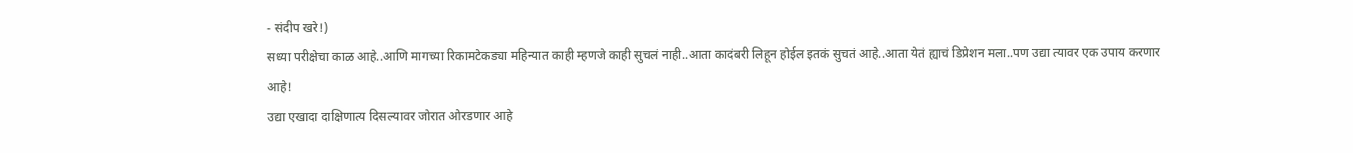- संदीप खरे!)
सध्या परीक्षेचा काळ आहे..आणि मागच्या रिकामटेकड्या महिन्यात काही म्हणजे काही सुचलं नाही..आता कादंबरी लिहून होईल इतकं सुचतं आहे..आता येतं ह्याचं डिप्रेशन मला..पण उद्या त्यावर एक उपाय करणार आहे!
उद्या एखादा दाक्षिणात्य दिसल्यावर जोरात ओरडणार आहे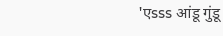'एsss आंडू गुंडू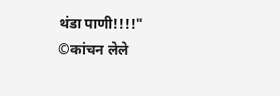थंडा पाणी!!!!"
©कांचन लेले